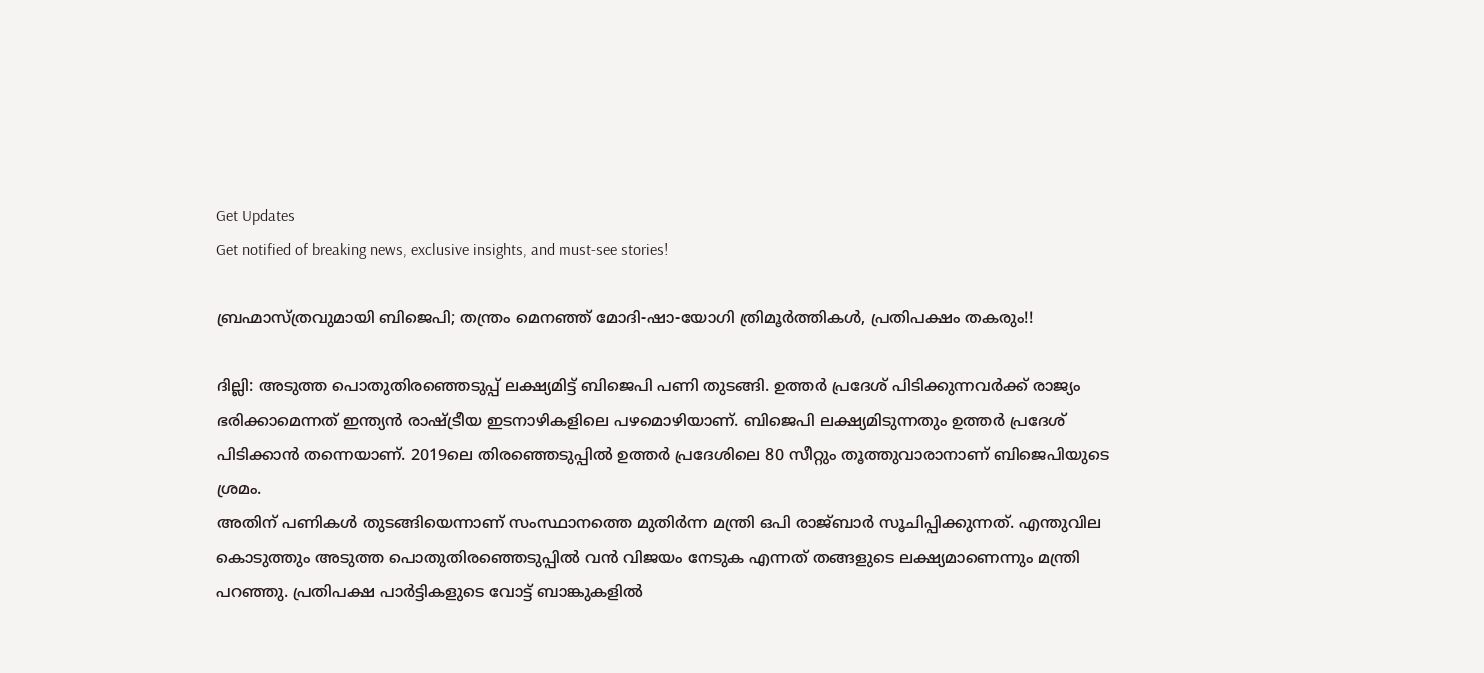Get Updates
Get notified of breaking news, exclusive insights, and must-see stories!

ബ്രഹ്മാസ്ത്രവുമായി ബിജെപി; തന്ത്രം മെനഞ്ഞ് മോദി-ഷാ-യോഗി ത്രിമൂര്‍ത്തികള്‍, പ്രതിപക്ഷം തകരും!!

ദില്ലി: അടുത്ത പൊതുതിരഞ്ഞെടുപ്പ് ലക്ഷ്യമിട്ട് ബിജെപി പണി തുടങ്ങി. ഉത്തര്‍ പ്രദേശ് പിടിക്കുന്നവര്‍ക്ക് രാജ്യം ഭരിക്കാമെന്നത് ഇന്ത്യന്‍ രാഷ്ട്രീയ ഇടനാഴികളിലെ പഴമൊഴിയാണ്. ബിജെപി ലക്ഷ്യമിടുന്നതും ഉത്തര്‍ പ്രദേശ് പിടിക്കാന്‍ തന്നെയാണ്. 2019ലെ തിരഞ്ഞെടുപ്പില്‍ ഉത്തര്‍ പ്രദേശിലെ 80 സീറ്റും തൂത്തുവാരാനാണ് ബിജെപിയുടെ ശ്രമം.
അതിന് പണികള്‍ തുടങ്ങിയെന്നാണ് സംസ്ഥാനത്തെ മുതിര്‍ന്ന മന്ത്രി ഒപി രാജ്ബാര്‍ സൂചിപ്പിക്കുന്നത്. എന്തുവില കൊടുത്തും അടുത്ത പൊതുതിരഞ്ഞെടുപ്പില്‍ വന്‍ വിജയം നേടുക എന്നത് തങ്ങളുടെ ലക്ഷ്യമാണെന്നും മന്ത്രി പറഞ്ഞു. പ്രതിപക്ഷ പാര്‍ട്ടികളുടെ വോട്ട് ബാങ്കുകളില്‍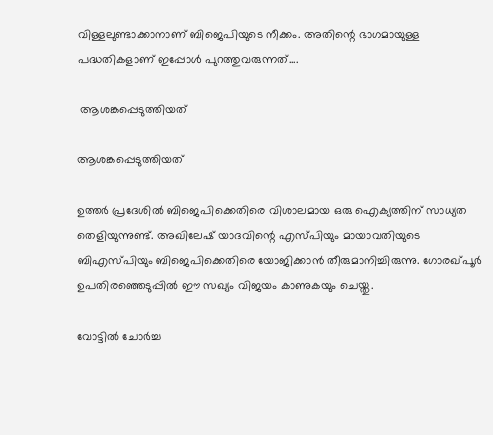വിള്ളലുണ്ടാക്കാനാണ് ബിജെപിയുടെ നീക്കം. അതിന്റെ ഭാഗമായുള്ള പദ്ധതികളാണ് ഇപ്പോള്‍ പുറത്തുവരുന്നത്....

 ആശങ്കപ്പെടുത്തിയത്

ആശങ്കപ്പെടുത്തിയത്

ഉത്തര്‍ പ്രദേശില്‍ ബിജെപിക്കെതിരെ വിശാലമായ ഒരു ഐക്യത്തിന് സാധ്യത തെളിയുന്നുണ്ട്. അഖിലേഷ് യാദവിന്റെ എസ്പിയും മായാവതിയുടെ ബിഎസ്പിയും ബിജെപിക്കെതിരെ യോജിക്കാന്‍ തീരുമാനിച്ചിരുന്നു. ഗോരഖ്പൂര്‍ ഉപതിരഞ്ഞെടുപ്പില്‍ ഈ സഖ്യം വിജയം കാണുകയും ചെയ്തു.

വോട്ടില്‍ ചോര്‍ച്ച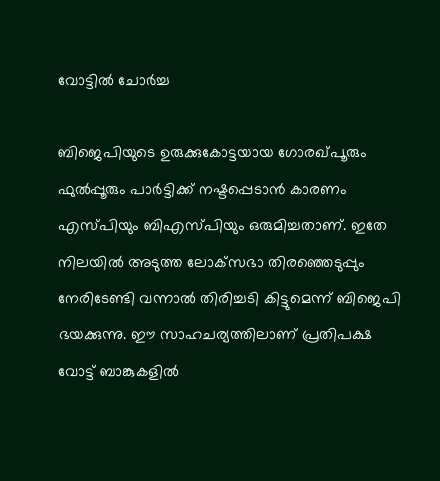വോട്ടില്‍ ചോര്‍ച്ച

ബിജെപിയുടെ ഉരുക്കുകോട്ടയായ ഗോരഖ്പൂരും ഫുല്‍പ്പൂരും പാര്‍ട്ടിക്ക് നഷ്ടപ്പെടാന്‍ കാരണം എസ്പിയും ബിഎസ്പിയും ഒരുമിച്ചതാണ്. ഇതേ നിലയില്‍ അടുത്ത ലോക്‌സഭാ തിരഞ്ഞെടുപ്പും നേരിടേണ്ടി വന്നാല്‍ തിരിച്ചടി കിട്ടുമെന്ന് ബിജെപി ഭയക്കുന്നു. ഈ സാഹചര്യത്തിലാണ് പ്രതിപക്ഷ വോട്ട് ബാങ്കുകളില്‍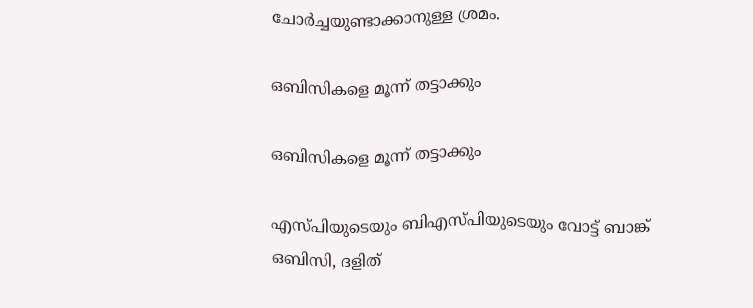ചോര്‍ച്ചയുണ്ടാക്കാനുള്ള ശ്രമം.

ഒബിസികളെ മൂന്ന് തട്ടാക്കും

ഒബിസികളെ മൂന്ന് തട്ടാക്കും

എസ്പിയുടെയും ബിഎസ്പിയുടെയും വോട്ട് ബാങ്ക് ഒബിസി, ദളിത്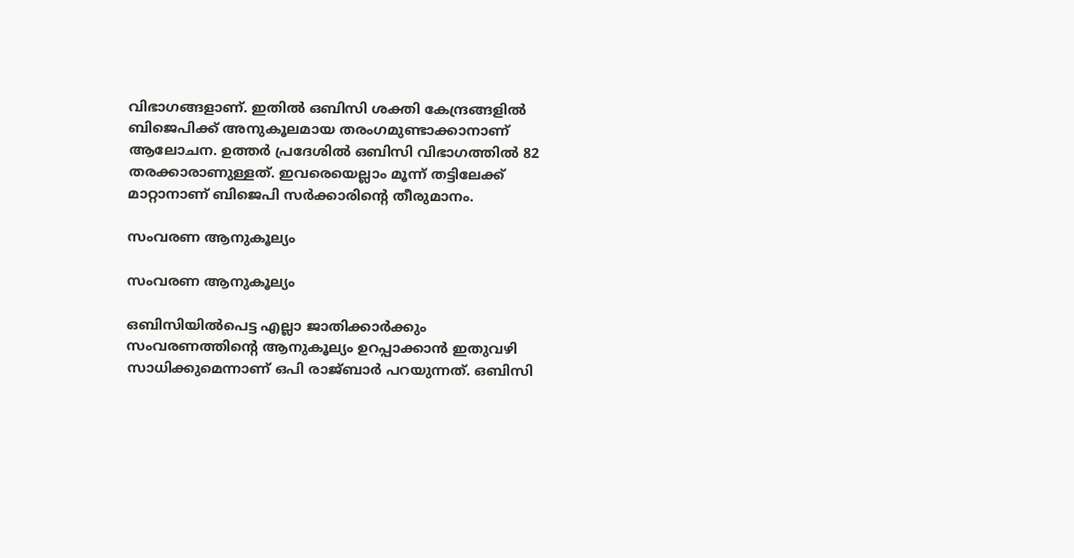വിഭാഗങ്ങളാണ്. ഇതില്‍ ഒബിസി ശക്തി കേന്ദ്രങ്ങളില്‍ ബിജെപിക്ക് അനുകൂലമായ തരംഗമുണ്ടാക്കാനാണ് ആലോചന. ഉത്തര്‍ പ്രദേശില്‍ ഒബിസി വിഭാഗത്തില്‍ 82 തരക്കാരാണുള്ളത്. ഇവരെയെല്ലാം മൂന്ന് തട്ടിലേക്ക് മാറ്റാനാണ് ബിജെപി സര്‍ക്കാരിന്റെ തീരുമാനം.

സംവരണ ആനുകൂല്യം

സംവരണ ആനുകൂല്യം

ഒബിസിയില്‍പെട്ട എല്ലാ ജാതിക്കാര്‍ക്കും സംവരണത്തിന്റെ ആനുകൂല്യം ഉറപ്പാക്കാന്‍ ഇതുവഴി സാധിക്കുമെന്നാണ് ഒപി രാജ്ബാര്‍ പറയുന്നത്. ഒബിസി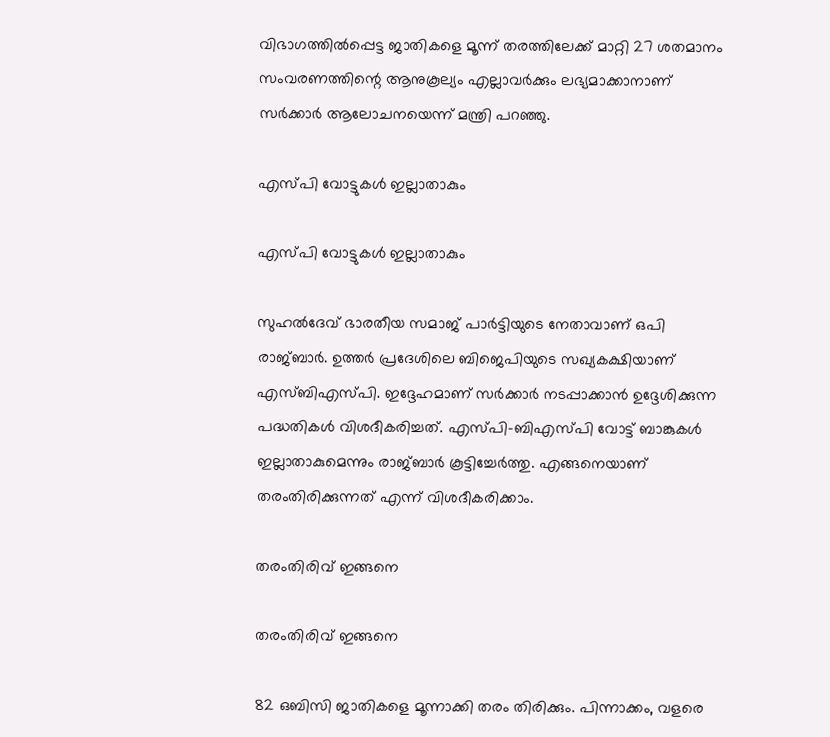വിഭാഗത്തില്‍പ്പെട്ട ജാതികളെ മൂന്ന് തരത്തിലേക്ക് മാറ്റി 27 ശതമാനം സംവരണത്തിന്റെ ആനുകൂല്യം എല്ലാവര്‍ക്കും ലഭ്യമാക്കാനാണ് സര്‍ക്കാര്‍ ആലോചനയെന്ന് മന്ത്രി പറഞ്ഞു.

എസ്പി വോട്ടുകള്‍ ഇല്ലാതാകും

എസ്പി വോട്ടുകള്‍ ഇല്ലാതാകും

സുഹല്‍ദേവ് ഭാരതീയ സമാജ് പാര്‍ട്ടിയുടെ നേതാവാണ് ഒപി രാജ്ബാര്‍. ഉത്തര്‍ പ്രദേശിലെ ബിജെപിയുടെ സഖ്യകക്ഷിയാണ് എസ്ബിഎസ്പി. ഇദ്ദേഹമാണ് സര്‍ക്കാര്‍ നടപ്പാക്കാന്‍ ഉദ്ദേശിക്കുന്ന പദ്ധതികള്‍ വിശദീകരിച്ചത്. എസ്പി-ബിഎസ്പി വോട്ട് ബാങ്കുകള്‍ ഇല്ലാതാകുമെന്നും രാജ്ബാര്‍ കൂട്ടിച്ചേര്‍ത്തു. എങ്ങനെയാണ് തരംതിരിക്കുന്നത് എന്ന് വിശദീകരിക്കാം.

തരംതിരിവ് ഇങ്ങനെ

തരംതിരിവ് ഇങ്ങനെ

82 ഒബിസി ജാതികളെ മൂന്നാക്കി തരം തിരിക്കും. പിന്നാക്കം, വളരെ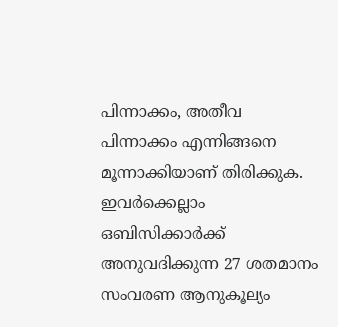പിന്നാക്കം, അതീവ പിന്നാക്കം എന്നിങ്ങനെ മൂന്നാക്കിയാണ് തിരിക്കുക. ഇവര്‍ക്കെല്ലാം ഒബിസിക്കാര്‍ക്ക് അനുവദിക്കുന്ന 27 ശതമാനം സംവരണ ആനുകൂല്യം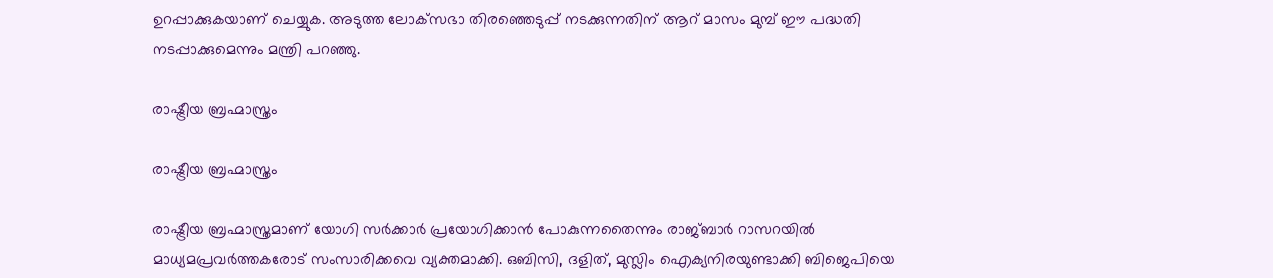ഉറപ്പാക്കുകയാണ് ചെയ്യുക. അടുത്ത ലോക്‌സഭാ തിരഞ്ഞെടുപ്പ് നടക്കുന്നതിന് ആറ് മാസം മുമ്പ് ഈ പദ്ധതി നടപ്പാക്കുമെന്നും മന്ത്രി പറഞ്ഞു.

രാഷ്ട്രീയ ബ്രഹ്മാസ്ത്രം

രാഷ്ട്രീയ ബ്രഹ്മാസ്ത്രം

രാഷ്ട്രീയ ബ്രഹ്മാസ്ത്രമാണ് യോഗി സര്‍ക്കാര്‍ പ്രയോഗിക്കാന്‍ പോകുന്നതൈന്നും രാജ്ബാര്‍ റാസറയില്‍ മാധ്യമപ്രവര്‍ത്തകരോട് സംസാരിക്കവെ വ്യക്തമാക്കി. ഒബിസി, ദളിത്, മുസ്ലിം ഐക്യനിരയുണ്ടാക്കി ബിജെപിയെ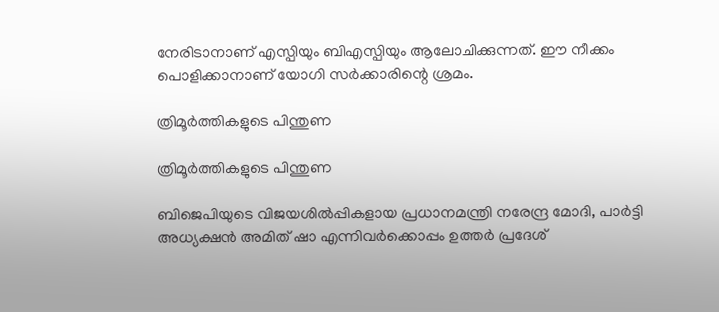നേരിടാനാണ് എസ്പിയും ബിഎസ്പിയും ആലോചിക്കുന്നത്. ഈ നീക്കം പൊളിക്കാനാണ് യോഗി സര്‍ക്കാരിന്റെ ശ്രമം.

ത്രിമൂര്‍ത്തികളുടെ പിന്തുണ

ത്രിമൂര്‍ത്തികളുടെ പിന്തുണ

ബിജെപിയുടെ വിജയശില്‍പ്പികളായ പ്രധാനമന്ത്രി നരേന്ദ്ര മോദി, പാര്‍ട്ടി അധ്യക്ഷന്‍ അമിത് ഷാ എന്നിവര്‍ക്കൊപ്പം ഉത്തര്‍ പ്രദേശ്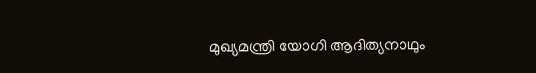മുഖ്യമന്ത്രി യോഗി ആദിത്യനാഥും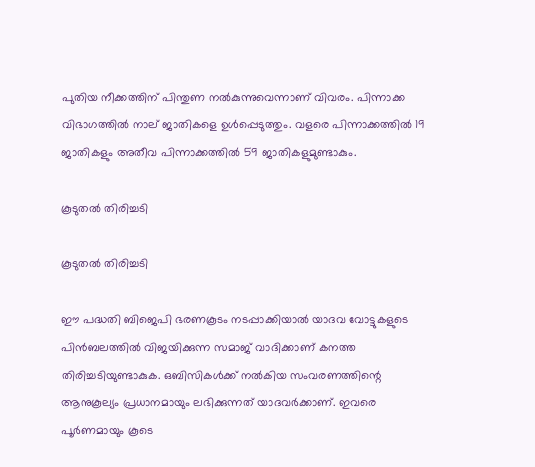പുതിയ നീക്കത്തിന് പിന്തുണ നല്‍കുന്നുവെന്നാണ് വിവരം. പിന്നാക്ക വിഭാഗത്തില്‍ നാല് ജാതികളെ ഉള്‍പ്പെടുത്തും. വളരെ പിന്നാക്കത്തില്‍ 19 ജാതികളും അതീവ പിന്നാക്കത്തില്‍ 59 ജാതികളുമുണ്ടാകും.

കൂടുതല്‍ തിരിച്ചടി

കൂടുതല്‍ തിരിച്ചടി

ഈ പദ്ധതി ബിജെപി ഭരണകൂടം നടപ്പാക്കിയാല്‍ യാദവ വോട്ടുകളുടെ പിന്‍ബലത്തില്‍ വിജയിക്കുന്ന സമാജ് വാദിക്കാണ് കനത്ത തിരിച്ചടിയുണ്ടാകുക. ഒബിസികള്‍ക്ക് നല്‍കിയ സംവരണത്തിന്റെ ആനുകൂല്യം പ്രധാനമായും ലഭിക്കുന്നത് യാദവര്‍ക്കാണ്. ഇവരെ പൂര്‍ണമായും കൂടെ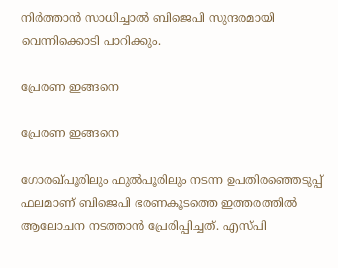നിര്‍ത്താന്‍ സാധിച്ചാല്‍ ബിജെപി സുന്ദരമായി വെന്നിക്കൊടി പാറിക്കും.

പ്രേരണ ഇങ്ങനെ

പ്രേരണ ഇങ്ങനെ

ഗോരഖ്പൂരിലും ഫുല്‍പൂരിലും നടന്ന ഉപതിരഞ്ഞെടുപ്പ് ഫലമാണ് ബിജെപി ഭരണകൂടത്തെ ഇത്തരത്തില്‍ ആലോചന നടത്താന്‍ പ്രേരിപ്പിച്ചത്. എസ്പി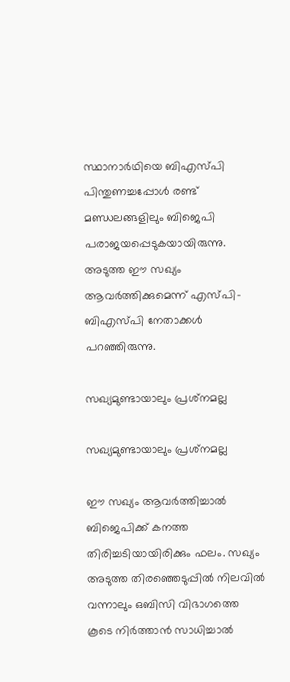സ്ഥാനാര്‍ഥിയെ ബിഎസ്പി പിന്തുണച്ചപ്പോള്‍ രണ്ട് മണ്ഡലങ്ങളിലും ബിജെപി പരാജയപ്പെടുകയായിരുന്നു. അടുത്ത ഈ സഖ്യം ആവര്‍ത്തിക്കുമെന്ന് എസ്പി-ബിഎസ്പി നേതാക്കള്‍ പറഞ്ഞിരുന്നു.

സഖ്യമുണ്ടായാലും പ്രശ്‌നമല്ല

സഖ്യമുണ്ടായാലും പ്രശ്‌നമല്ല

ഈ സഖ്യം ആവര്‍ത്തിച്ചാല്‍ ബിജെപിക്ക് കനത്ത തിരിച്ചടിയായിരിക്കും ഫലം. സഖ്യം അടുത്ത തിരഞ്ഞെടുപ്പില്‍ നിലവില്‍ വന്നാലും ഒബിസി വിഭാഗത്തെ കൂടെ നിര്‍ത്താന്‍ സാധിച്ചാല്‍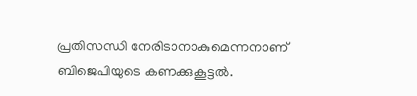പ്രതിസന്ധി നേരിടാനാകുമെന്നനാണ് ബിജെപിയുടെ കണക്കുകൂട്ടല്‍.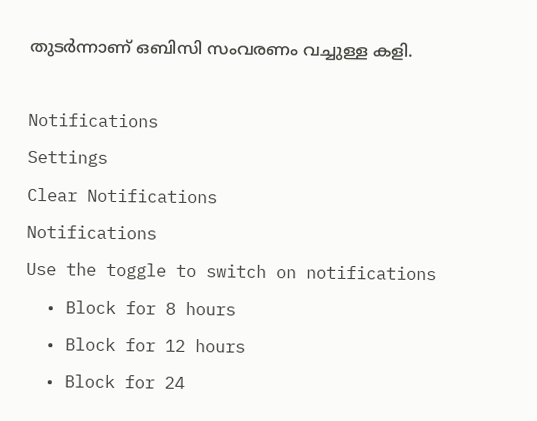തുടര്‍ന്നാണ് ഒബിസി സംവരണം വച്ചുള്ള കളി.

Notifications
Settings
Clear Notifications
Notifications
Use the toggle to switch on notifications
  • Block for 8 hours
  • Block for 12 hours
  • Block for 24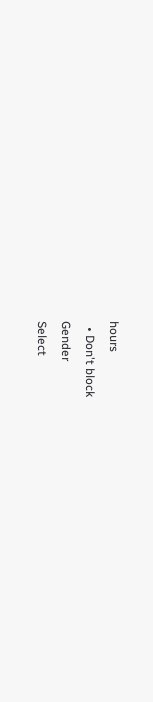hours
  • Don't block
Gender
Select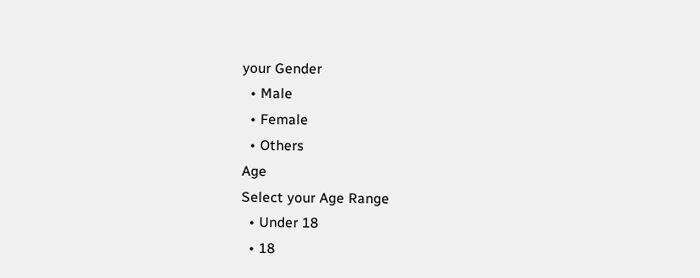your Gender
  • Male
  • Female
  • Others
Age
Select your Age Range
  • Under 18
  • 18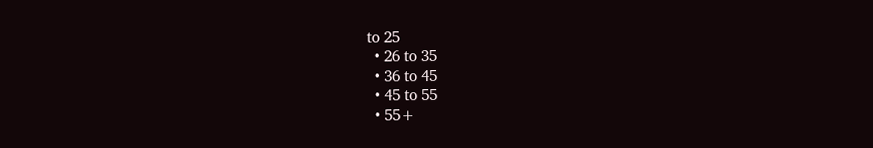to 25
  • 26 to 35
  • 36 to 45
  • 45 to 55
  • 55+